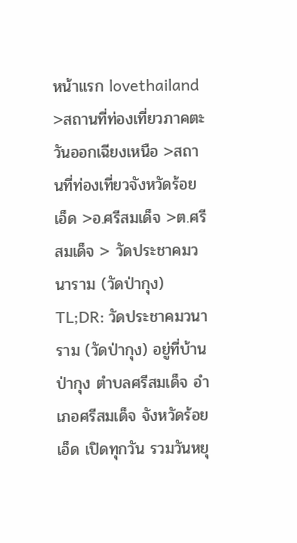หน้าแรก lovethailand >สถานที่ท่องเที่ยวภาคตะวันออกเฉียงเหนือ >สถานที่ท่องเที่ยวจังหวัดร้อยเอ็ด >อ.ศรีสมเด็จ >ต.ศรีสมเด็จ > วัดประชาคมวนาราม (วัดป่ากุง)
TL;DR: วัดประชาคมวนาราม (วัดป่ากุง) อยู่ที่บ้านป่ากุง ตำบลศรีสมเด็จ อำเภอศรีสมเด็จ จังหวัดร้อยเอ็ด เปิดทุกวัน รวมวันหยุ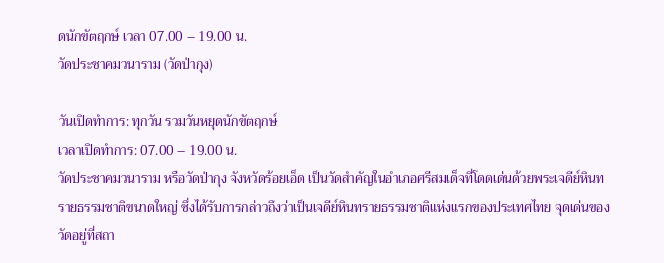ดนักขัตฤกษ์ เวลา 07.00 – 19.00 น.
วัดประชาคมวนาราม (วัดป่ากุง)

วันเปิดทำการ: ทุกวัน รวมวันหยุดนักขัตฤกษ์
เวลาเปิดทำการ: 07.00 – 19.00 น.
วัดประชาคมวนาราม หรือวัดป่ากุง จังหวัดร้อยเอ็ด เป็นวัดสำคัญในอำเภอศรีสมเด็จที่โดดเด่นด้วยพระเจดีย์หินทรายธรรมชาติขนาดใหญ่ ซึ่งได้รับการกล่าวถึงว่าเป็นเจดีย์หินทรายธรรมชาติแห่งแรกของประเทศไทย จุดเด่นของวัดอยู่ที่สถา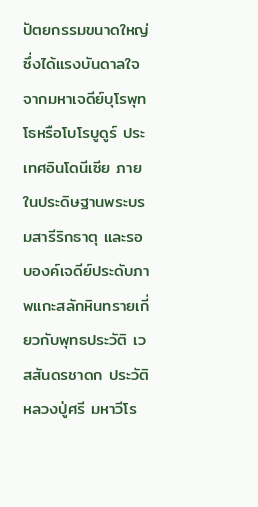ปัตยกรรมขนาดใหญ่ซึ่งได้แรงบันดาลใจจากมหาเจดีย์บุโรพุทโธหรือโบโรบูดูร์ ประเทศอินโดนีเซีย ภายในประดิษฐานพระบรมสารีริกธาตุ และรอบองค์เจดีย์ประดับภาพแกะสลักหินทรายเกี่ยวกับพุทธประวัติ เวสสันดรชาดก ประวัติหลวงปู่ศรี มหาวีโร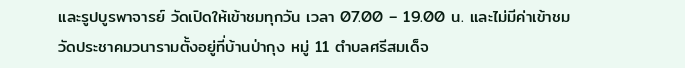และรูปบูรพาจารย์ วัดเปิดให้เข้าชมทุกวัน เวลา 07.00 – 19.00 น. และไม่มีค่าเข้าชม
วัดประชาคมวนารามตั้งอยู่ที่บ้านป่ากุง หมู่ 11 ตำบลศรีสมเด็จ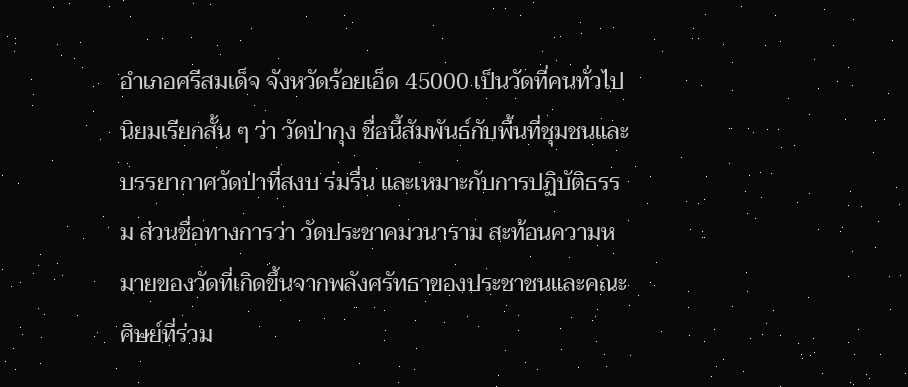อำเภอศรีสมเด็จ จังหวัดร้อยเอ็ด 45000 เป็นวัดที่คนทั่วไปนิยมเรียกสั้น ๆ ว่า วัดป่ากุง ชื่อนี้สัมพันธ์กับพื้นที่ชุมชนและบรรยากาศวัดป่าที่สงบ ร่มรื่น และเหมาะกับการปฏิบัติธรรม ส่วนชื่อทางการว่า วัดประชาคมวนาราม สะท้อนความหมายของวัดที่เกิดขึ้นจากพลังศรัทธาของประชาชนและคณะศิษย์ที่ร่วม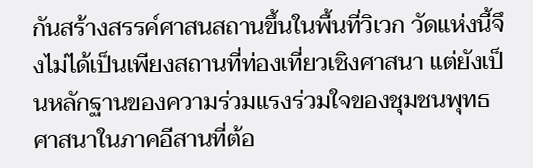กันสร้างสรรค์ศาสนสถานขึ้นในพื้นที่วิเวก วัดแห่งนี้จึงไม่ได้เป็นเพียงสถานที่ท่องเที่ยวเชิงศาสนา แต่ยังเป็นหลักฐานของความร่วมแรงร่วมใจของชุมชนพุทธศาสนาในภาคอีสานที่ต้อ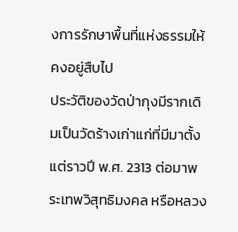งการรักษาพื้นที่แห่งธรรมให้คงอยู่สืบไป
ประวัติของวัดป่ากุงมีรากเดิมเป็นวัดร้างเก่าแก่ที่มีมาตั้งแต่ราวปี พ.ศ. 2313 ต่อมาพระเทพวิสุทธิมงคล หรือหลวง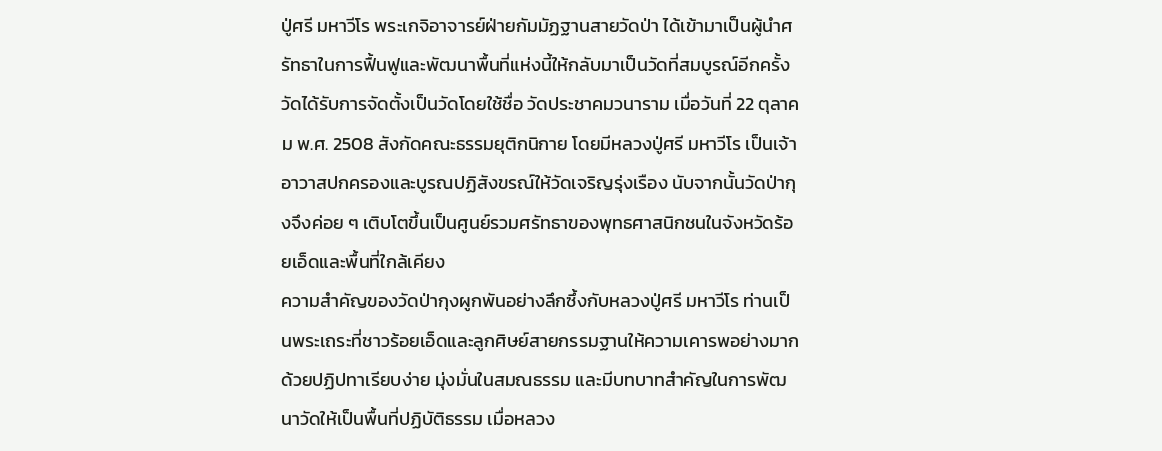ปู่ศรี มหาวีโร พระเกจิอาจารย์ฝ่ายกัมมัฏฐานสายวัดป่า ได้เข้ามาเป็นผู้นำศรัทธาในการฟื้นฟูและพัฒนาพื้นที่แห่งนี้ให้กลับมาเป็นวัดที่สมบูรณ์อีกครั้ง วัดได้รับการจัดตั้งเป็นวัดโดยใช้ชื่อ วัดประชาคมวนาราม เมื่อวันที่ 22 ตุลาคม พ.ศ. 2508 สังกัดคณะธรรมยุติกนิกาย โดยมีหลวงปู่ศรี มหาวีโร เป็นเจ้าอาวาสปกครองและบูรณปฏิสังขรณ์ให้วัดเจริญรุ่งเรือง นับจากนั้นวัดป่ากุงจึงค่อย ๆ เติบโตขึ้นเป็นศูนย์รวมศรัทธาของพุทธศาสนิกชนในจังหวัดร้อยเอ็ดและพื้นที่ใกล้เคียง
ความสำคัญของวัดป่ากุงผูกพันอย่างลึกซึ้งกับหลวงปู่ศรี มหาวีโร ท่านเป็นพระเถระที่ชาวร้อยเอ็ดและลูกศิษย์สายกรรมฐานให้ความเคารพอย่างมาก ด้วยปฏิปทาเรียบง่าย มุ่งมั่นในสมณธรรม และมีบทบาทสำคัญในการพัฒนาวัดให้เป็นพื้นที่ปฏิบัติธรรม เมื่อหลวง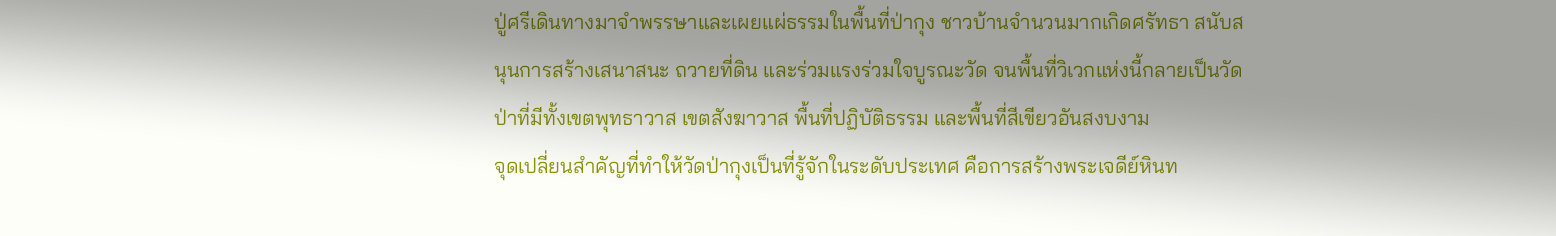ปู่ศรีเดินทางมาจำพรรษาและเผยแผ่ธรรมในพื้นที่ป่ากุง ชาวบ้านจำนวนมากเกิดศรัทธา สนับสนุนการสร้างเสนาสนะ ถวายที่ดิน และร่วมแรงร่วมใจบูรณะวัด จนพื้นที่วิเวกแห่งนี้กลายเป็นวัดป่าที่มีทั้งเขตพุทธาวาส เขตสังฆาวาส พื้นที่ปฏิบัติธรรม และพื้นที่สีเขียวอันสงบงาม
จุดเปลี่ยนสำคัญที่ทำให้วัดป่ากุงเป็นที่รู้จักในระดับประเทศ คือการสร้างพระเจดีย์หินท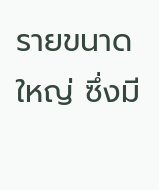รายขนาดใหญ่ ซึ่งมี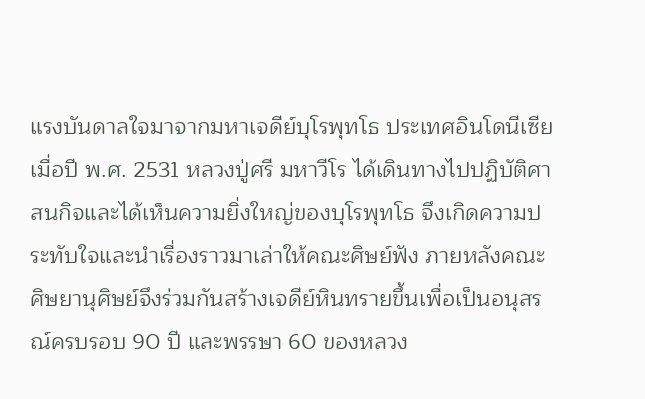แรงบันดาลใจมาจากมหาเจดีย์บุโรพุทโธ ประเทศอินโดนีเซีย เมื่อปี พ.ศ. 2531 หลวงปู่ศรี มหาวีโร ได้เดินทางไปปฏิบัติศาสนกิจและได้เห็นความยิ่งใหญ่ของบุโรพุทโธ จึงเกิดความประทับใจและนำเรื่องราวมาเล่าให้คณะศิษย์ฟัง ภายหลังคณะศิษยานุศิษย์จึงร่วมกันสร้างเจดีย์หินทรายขึ้นเพื่อเป็นอนุสรณ์ครบรอบ 90 ปี และพรรษา 60 ของหลวง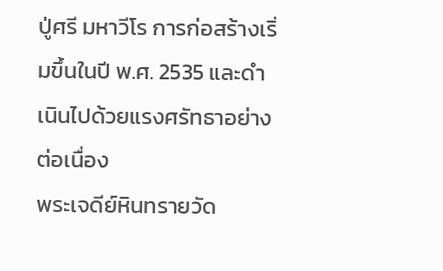ปู่ศรี มหาวีโร การก่อสร้างเริ่มขึ้นในปี พ.ศ. 2535 และดำเนินไปด้วยแรงศรัทธาอย่างต่อเนื่อง
พระเจดีย์หินทรายวัด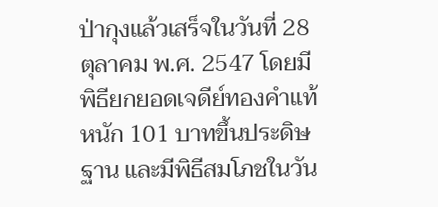ป่ากุงแล้วเสร็จในวันที่ 28 ตุลาคม พ.ศ. 2547 โดยมีพิธียกยอดเจดีย์ทองคำแท้หนัก 101 บาทขึ้นประดิษฐาน และมีพิธีสมโภชในวัน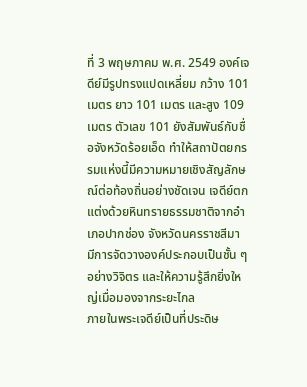ที่ 3 พฤษภาคม พ.ศ. 2549 องค์เจดีย์มีรูปทรงแปดเหลี่ยม กว้าง 101 เมตร ยาว 101 เมตร และสูง 109 เมตร ตัวเลข 101 ยังสัมพันธ์กับชื่อจังหวัดร้อยเอ็ด ทำให้สถาปัตยกรรมแห่งนี้มีความหมายเชิงสัญลักษณ์ต่อท้องถิ่นอย่างชัดเจน เจดีย์ตกแต่งด้วยหินทรายธรรมชาติจากอำเภอปากช่อง จังหวัดนครราชสีมา มีการจัดวางองค์ประกอบเป็นชั้น ๆ อย่างวิจิตร และให้ความรู้สึกยิ่งใหญ่เมื่อมองจากระยะไกล
ภายในพระเจดีย์เป็นที่ประดิษ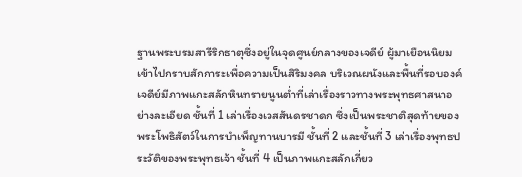ฐานพระบรมสารีริกธาตุซึ่งอยู่ในจุดศูนย์กลางของเจดีย์ ผู้มาเยือนนิยมเข้าไปกราบสักการะเพื่อความเป็นสิริมงคล บริเวณผนังและพื้นที่รอบองค์เจดีย์มีภาพแกะสลักหินทรายนูนต่ำที่เล่าเรื่องราวทางพระพุทธศาสนาอย่างละเอียด ชั้นที่ 1 เล่าเรื่องเวสสันดรชาดก ซึ่งเป็นพระชาติสุดท้ายของพระโพธิสัตว์ในการบำเพ็ญทานบารมี ชั้นที่ 2 และชั้นที่ 3 เล่าเรื่องพุทธประวัติของพระพุทธเจ้า ชั้นที่ 4 เป็นภาพแกะสลักเกี่ยว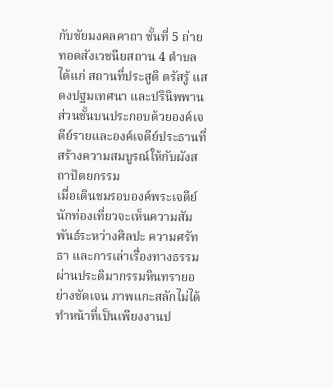กับชัยมงคลคาถา ชั้นที่ 5 ถ่ายทอดสังเวชนียสถาน 4 ตำบล ได้แก่ สถานที่ประสูติ ตรัสรู้ แสดงปฐมเทศนา และปรินิพพาน ส่วนชั้นบนประกอบด้วยองค์เจดีย์รายและองค์เจดีย์ประธานที่สร้างความสมบูรณ์ให้กับผังสถาปัตยกรรม
เมื่อเดินชมรอบองค์พระเจดีย์ นักท่องเที่ยวจะเห็นความสัมพันธ์ระหว่างศิลปะ ความศรัทธา และการเล่าเรื่องทางธรรมผ่านประติมากรรมหินทรายอย่างชัดเจน ภาพแกะสลักไม่ได้ทำหน้าที่เป็นเพียงงานป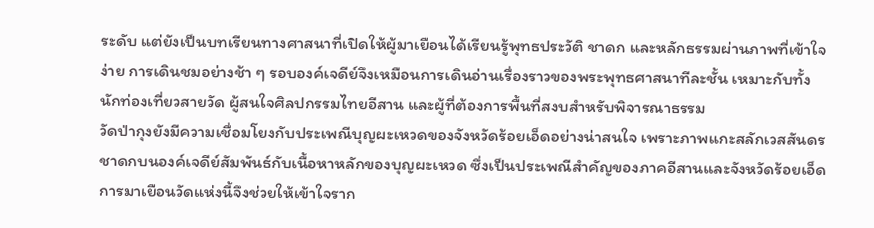ระดับ แต่ยังเป็นบทเรียนทางศาสนาที่เปิดให้ผู้มาเยือนได้เรียนรู้พุทธประวัติ ชาดก และหลักธรรมผ่านภาพที่เข้าใจง่าย การเดินชมอย่างช้า ๆ รอบองค์เจดีย์จึงเหมือนการเดินอ่านเรื่องราวของพระพุทธศาสนาทีละชั้น เหมาะกับทั้งนักท่องเที่ยวสายวัด ผู้สนใจศิลปกรรมไทยอีสาน และผู้ที่ต้องการพื้นที่สงบสำหรับพิจารณาธรรม
วัดป่ากุงยังมีความเชื่อมโยงกับประเพณีบุญผะเหวดของจังหวัดร้อยเอ็ดอย่างน่าสนใจ เพราะภาพแกะสลักเวสสันดรชาดกบนองค์เจดีย์สัมพันธ์กับเนื้อหาหลักของบุญผะเหวด ซึ่งเป็นประเพณีสำคัญของภาคอีสานและจังหวัดร้อยเอ็ด การมาเยือนวัดแห่งนี้จึงช่วยให้เข้าใจราก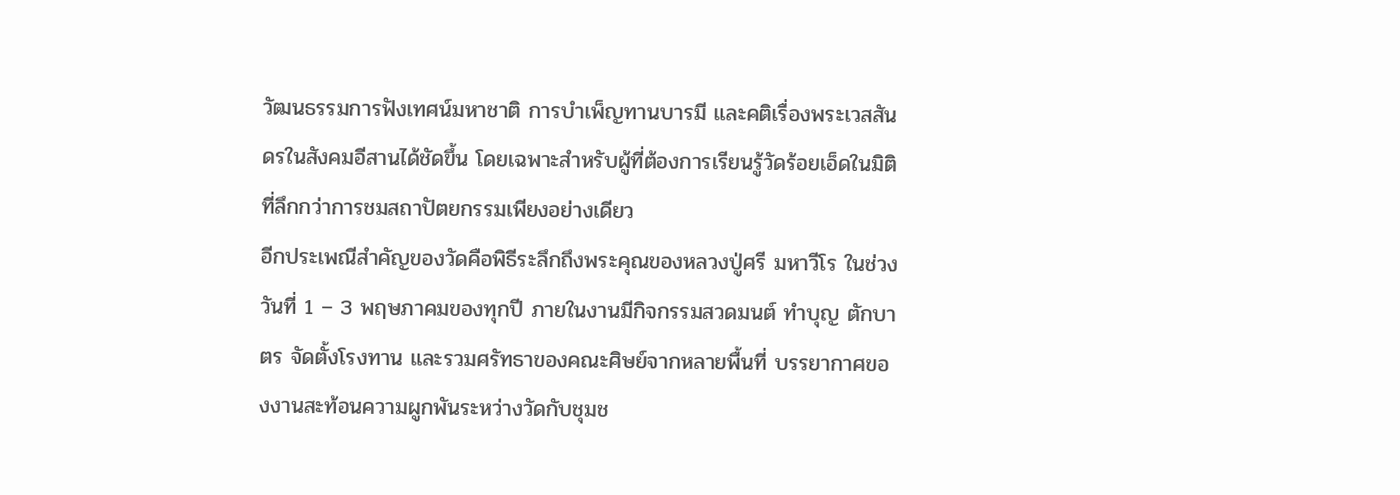วัฒนธรรมการฟังเทศน์มหาชาติ การบำเพ็ญทานบารมี และคติเรื่องพระเวสสันดรในสังคมอีสานได้ชัดขึ้น โดยเฉพาะสำหรับผู้ที่ต้องการเรียนรู้วัดร้อยเอ็ดในมิติที่ลึกกว่าการชมสถาปัตยกรรมเพียงอย่างเดียว
อีกประเพณีสำคัญของวัดคือพิธีระลึกถึงพระคุณของหลวงปู่ศรี มหาวีโร ในช่วงวันที่ 1 – 3 พฤษภาคมของทุกปี ภายในงานมีกิจกรรมสวดมนต์ ทำบุญ ตักบาตร จัดตั้งโรงทาน และรวมศรัทธาของคณะศิษย์จากหลายพื้นที่ บรรยากาศของงานสะท้อนความผูกพันระหว่างวัดกับชุมช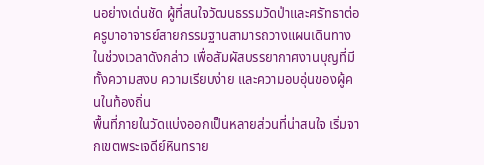นอย่างเด่นชัด ผู้ที่สนใจวัฒนธรรมวัดป่าและศรัทธาต่อครูบาอาจารย์สายกรรมฐานสามารถวางแผนเดินทางในช่วงเวลาดังกล่าว เพื่อสัมผัสบรรยากาศงานบุญที่มีทั้งความสงบ ความเรียบง่าย และความอบอุ่นของผู้คนในท้องถิ่น
พื้นที่ภายในวัดแบ่งออกเป็นหลายส่วนที่น่าสนใจ เริ่มจากเขตพระเจดีย์หินทราย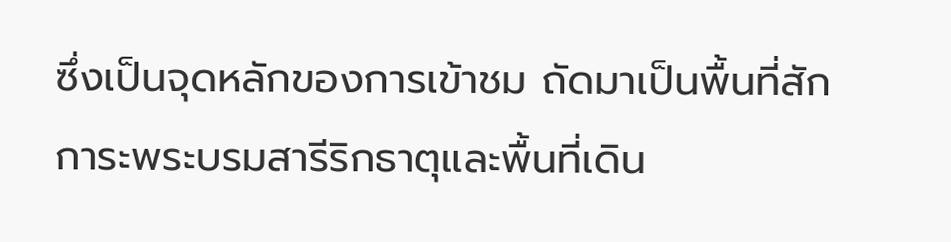ซึ่งเป็นจุดหลักของการเข้าชม ถัดมาเป็นพื้นที่สักการะพระบรมสารีริกธาตุและพื้นที่เดิน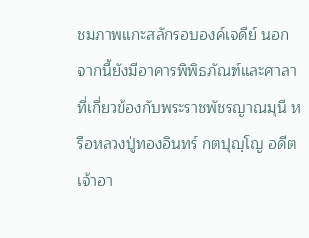ชมภาพแกะสลักรอบองค์เจดีย์ นอกจากนี้ยังมีอาคารพิพิธภัณฑ์และศาลาที่เกี่ยวข้องกับพระราชพัชรญาณมุนี หรือหลวงปู่ทองอินทร์ กตปุญฺโญ อดีตเจ้าอา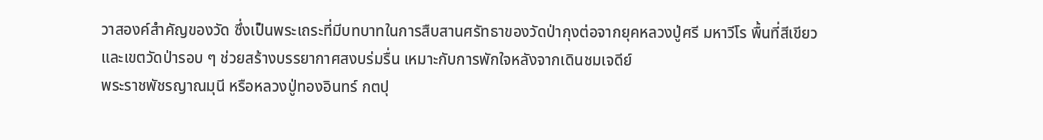วาสองค์สำคัญของวัด ซึ่งเป็นพระเถระที่มีบทบาทในการสืบสานศรัทธาของวัดป่ากุงต่อจากยุคหลวงปู่ศรี มหาวีโร พื้นที่สีเขียวและเขตวัดป่ารอบ ๆ ช่วยสร้างบรรยากาศสงบร่มรื่น เหมาะกับการพักใจหลังจากเดินชมเจดีย์
พระราชพัชรญาณมุนี หรือหลวงปู่ทองอินทร์ กตปุ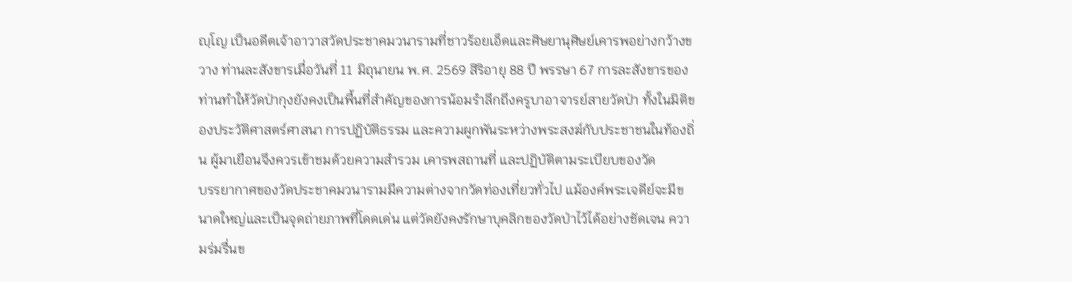ญฺโญ เป็นอดีตเจ้าอาวาสวัดประชาคมวนารามที่ชาวร้อยเอ็ดและศิษยานุศิษย์เคารพอย่างกว้างขวาง ท่านละสังขารเมื่อวันที่ 11 มิถุนายน พ.ศ. 2569 สิริอายุ 88 ปี พรรษา 67 การละสังขารของท่านทำให้วัดป่ากุงยังคงเป็นพื้นที่สำคัญของการน้อมรำลึกถึงครูบาอาจารย์สายวัดป่า ทั้งในมิติของประวัติศาสตร์ศาสนา การปฏิบัติธรรม และความผูกพันระหว่างพระสงฆ์กับประชาชนในท้องถิ่น ผู้มาเยือนจึงควรเข้าชมด้วยความสำรวม เคารพสถานที่ และปฏิบัติตามระเบียบของวัด
บรรยากาศของวัดประชาคมวนารามมีความต่างจากวัดท่องเที่ยวทั่วไป แม้องค์พระเจดีย์จะมีขนาดใหญ่และเป็นจุดถ่ายภาพที่โดดเด่น แต่วัดยังคงรักษาบุคลิกของวัดป่าไว้ได้อย่างชัดเจน ความร่มรื่นข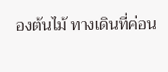องต้นไม้ ทางเดินที่ค่อน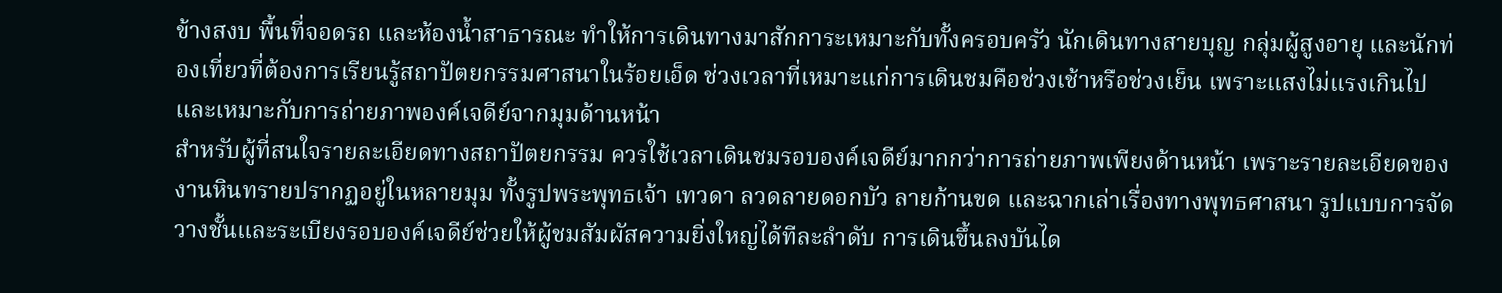ข้างสงบ พื้นที่จอดรถ และห้องน้ำสาธารณะ ทำให้การเดินทางมาสักการะเหมาะกับทั้งครอบครัว นักเดินทางสายบุญ กลุ่มผู้สูงอายุ และนักท่องเที่ยวที่ต้องการเรียนรู้สถาปัตยกรรมศาสนาในร้อยเอ็ด ช่วงเวลาที่เหมาะแก่การเดินชมคือช่วงเช้าหรือช่วงเย็น เพราะแสงไม่แรงเกินไปและเหมาะกับการถ่ายภาพองค์เจดีย์จากมุมด้านหน้า
สำหรับผู้ที่สนใจรายละเอียดทางสถาปัตยกรรม ควรใช้เวลาเดินชมรอบองค์เจดีย์มากกว่าการถ่ายภาพเพียงด้านหน้า เพราะรายละเอียดของงานหินทรายปรากฏอยู่ในหลายมุม ทั้งรูปพระพุทธเจ้า เทวดา ลวดลายดอกบัว ลายก้านขด และฉากเล่าเรื่องทางพุทธศาสนา รูปแบบการจัดวางชั้นและระเบียงรอบองค์เจดีย์ช่วยให้ผู้ชมสัมผัสความยิ่งใหญ่ได้ทีละลำดับ การเดินขึ้นลงบันได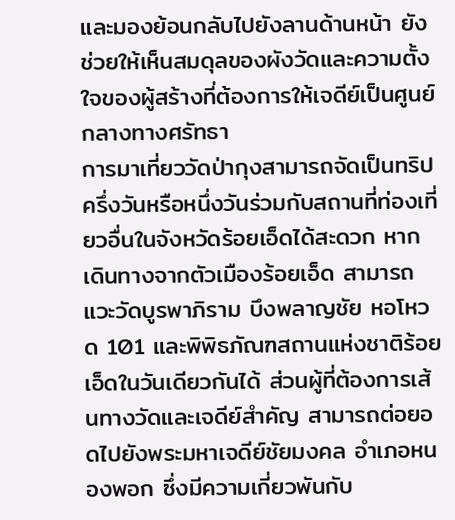และมองย้อนกลับไปยังลานด้านหน้า ยังช่วยให้เห็นสมดุลของผังวัดและความตั้งใจของผู้สร้างที่ต้องการให้เจดีย์เป็นศูนย์กลางทางศรัทธา
การมาเที่ยววัดป่ากุงสามารถจัดเป็นทริปครึ่งวันหรือหนึ่งวันร่วมกับสถานที่ท่องเที่ยวอื่นในจังหวัดร้อยเอ็ดได้สะดวก หากเดินทางจากตัวเมืองร้อยเอ็ด สามารถแวะวัดบูรพาภิราม บึงพลาญชัย หอโหวด 101 และพิพิธภัณฑสถานแห่งชาติร้อยเอ็ดในวันเดียวกันได้ ส่วนผู้ที่ต้องการเส้นทางวัดและเจดีย์สำคัญ สามารถต่อยอดไปยังพระมหาเจดีย์ชัยมงคล อำเภอหนองพอก ซึ่งมีความเกี่ยวพันกับ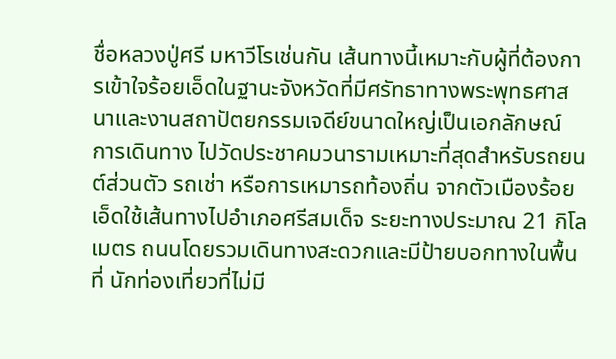ชื่อหลวงปู่ศรี มหาวีโรเช่นกัน เส้นทางนี้เหมาะกับผู้ที่ต้องการเข้าใจร้อยเอ็ดในฐานะจังหวัดที่มีศรัทธาทางพระพุทธศาสนาและงานสถาปัตยกรรมเจดีย์ขนาดใหญ่เป็นเอกลักษณ์
การเดินทาง ไปวัดประชาคมวนารามเหมาะที่สุดสำหรับรถยนต์ส่วนตัว รถเช่า หรือการเหมารถท้องถิ่น จากตัวเมืองร้อยเอ็ดใช้เส้นทางไปอำเภอศรีสมเด็จ ระยะทางประมาณ 21 กิโลเมตร ถนนโดยรวมเดินทางสะดวกและมีป้ายบอกทางในพื้นที่ นักท่องเที่ยวที่ไม่มี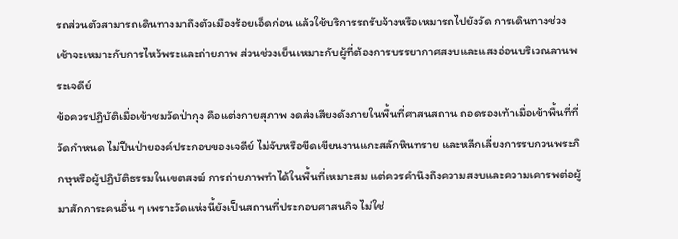รถส่วนตัวสามารถเดินทางมาถึงตัวเมืองร้อยเอ็ดก่อน แล้วใช้บริการรถรับจ้างหรือเหมารถไปยังวัด การเดินทางช่วงเช้าจะเหมาะกับการไหว้พระและถ่ายภาพ ส่วนช่วงเย็นเหมาะกับผู้ที่ต้องการบรรยากาศสงบและแสงอ่อนบริเวณลานพระเจดีย์
ข้อควรปฏิบัติเมื่อเข้าชมวัดป่ากุง คือแต่งกายสุภาพ งดส่งเสียงดังภายในพื้นที่ศาสนสถาน ถอดรองเท้าเมื่อเข้าพื้นที่ที่วัดกำหนด ไม่ปีนป่ายองค์ประกอบของเจดีย์ ไม่จับหรือขีดเขียนงานแกะสลักหินทราย และหลีกเลี่ยงการรบกวนพระภิกษุหรือผู้ปฏิบัติธรรมในเขตสงฆ์ การถ่ายภาพทำได้ในพื้นที่เหมาะสม แต่ควรคำนึงถึงความสงบและความเคารพต่อผู้มาสักการะคนอื่น ๆ เพราะวัดแห่งนี้ยังเป็นสถานที่ประกอบศาสนกิจ ไม่ใช่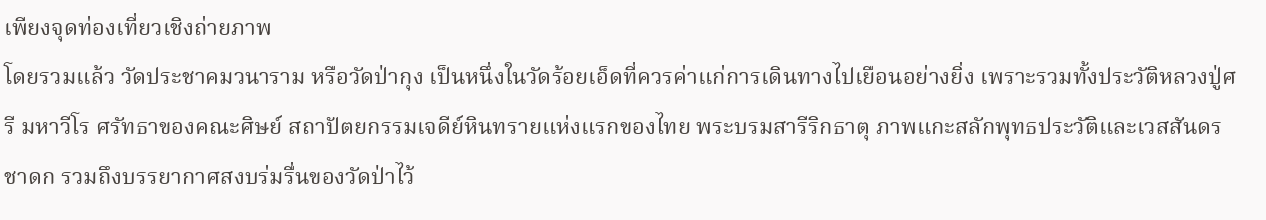เพียงจุดท่องเที่ยวเชิงถ่ายภาพ
โดยรวมแล้ว วัดประชาคมวนาราม หรือวัดป่ากุง เป็นหนึ่งในวัดร้อยเอ็ดที่ควรค่าแก่การเดินทางไปเยือนอย่างยิ่ง เพราะรวมทั้งประวัติหลวงปู่ศรี มหาวีโร ศรัทธาของคณะศิษย์ สถาปัตยกรรมเจดีย์หินทรายแห่งแรกของไทย พระบรมสารีริกธาตุ ภาพแกะสลักพุทธประวัติและเวสสันดรชาดก รวมถึงบรรยากาศสงบร่มรื่นของวัดป่าไว้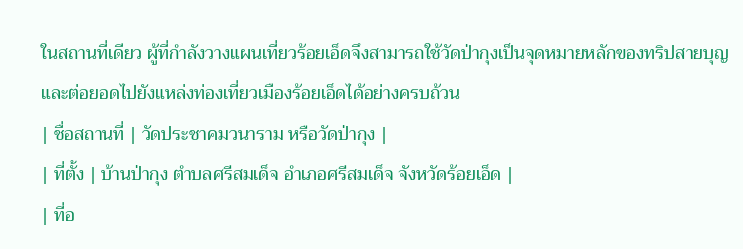ในสถานที่เดียว ผู้ที่กำลังวางแผนเที่ยวร้อยเอ็ดจึงสามารถใช้วัดป่ากุงเป็นจุดหมายหลักของทริปสายบุญ และต่อยอดไปยังแหล่งท่องเที่ยวเมืองร้อยเอ็ดได้อย่างครบถ้วน
| ชื่อสถานที่ | วัดประชาคมวนาราม หรือวัดป่ากุง |
| ที่ตั้ง | บ้านป่ากุง ตำบลศรีสมเด็จ อำเภอศรีสมเด็จ จังหวัดร้อยเอ็ด |
| ที่อ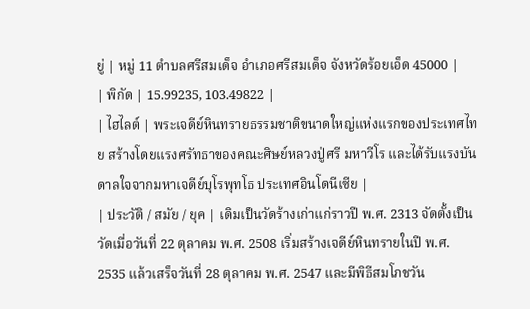ยู่ | หมู่ 11 ตำบลศรีสมเด็จ อำเภอศรีสมเด็จ จังหวัดร้อยเอ็ด 45000 |
| พิกัด | 15.99235, 103.49822 |
| ไฮไลต์ | พระเจดีย์หินทรายธรรมชาติขนาดใหญ่แห่งแรกของประเทศไทย สร้างโดยแรงศรัทธาของคณะศิษย์หลวงปู่ศรี มหาวีโร และได้รับแรงบันดาลใจจากมหาเจดีย์บุโรพุทโธ ประเทศอินโดนีเซีย |
| ประวัติ / สมัย / ยุค | เดิมเป็นวัดร้างเก่าแก่ราวปี พ.ศ. 2313 จัดตั้งเป็นวัดเมื่อวันที่ 22 ตุลาคม พ.ศ. 2508 เริ่มสร้างเจดีย์หินทรายในปี พ.ศ. 2535 แล้วเสร็จวันที่ 28 ตุลาคม พ.ศ. 2547 และมีพิธีสมโภชวัน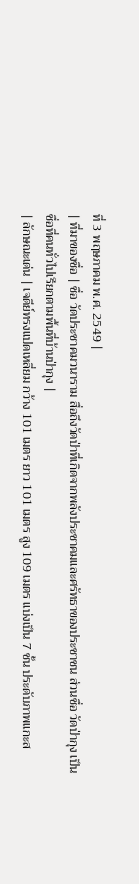ที่ 3 พฤษภาคม พ.ศ. 2549 |
| ที่มาของชื่อ | ชื่อ วัดประชาคมวนาราม สื่อถึงวัดป่าที่เกิดจากพลังประชาคมและศรัทธาของประชาชน ส่วนชื่อ วัดป่ากุง เป็นชื่อที่คนทั่วไปเรียกตามพื้นที่บ้านป่ากุง |
| ลักษณะเด่น | เจดีย์ทรงแปดเหลี่ยม กว้าง 101 เมตร ยาว 101 เมตร สูง 109 เมตร แบ่งเป็น 7 ชั้น ประดับภาพแกะส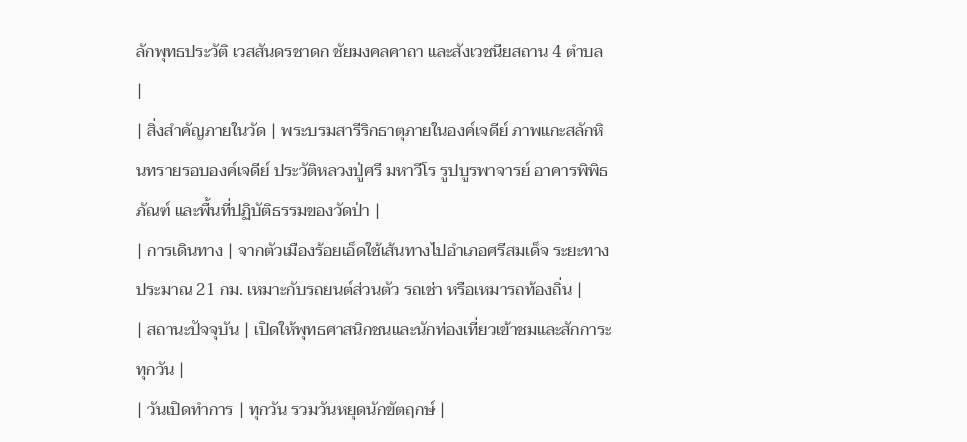ลักพุทธประวัติ เวสสันดรชาดก ชัยมงคลคาถา และสังเวชนียสถาน 4 ตำบล |
| สิ่งสำคัญภายในวัด | พระบรมสารีริกธาตุภายในองค์เจดีย์ ภาพแกะสลักหินทรายรอบองค์เจดีย์ ประวัติหลวงปู่ศรี มหาวีโร รูปบูรพาจารย์ อาคารพิพิธภัณฑ์ และพื้นที่ปฏิบัติธรรมของวัดป่า |
| การเดินทาง | จากตัวเมืองร้อยเอ็ดใช้เส้นทางไปอำเภอศรีสมเด็จ ระยะทางประมาณ 21 กม. เหมาะกับรถยนต์ส่วนตัว รถเช่า หรือเหมารถท้องถิ่น |
| สถานะปัจจุบัน | เปิดให้พุทธศาสนิกชนและนักท่องเที่ยวเข้าชมและสักการะทุกวัน |
| วันเปิดทำการ | ทุกวัน รวมวันหยุดนักขัตฤกษ์ |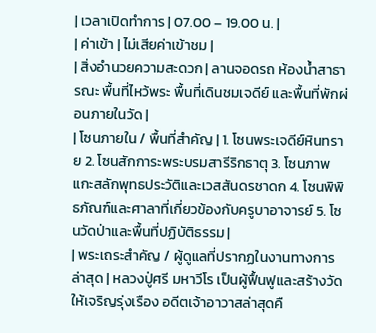| เวลาเปิดทำการ | 07.00 – 19.00 น. |
| ค่าเข้า | ไม่เสียค่าเข้าชม |
| สิ่งอำนวยความสะดวก | ลานจอดรถ ห้องน้ำสาธารณะ พื้นที่ไหว้พระ พื้นที่เดินชมเจดีย์ และพื้นที่พักผ่อนภายในวัด |
| โซนภายใน / พื้นที่สำคัญ | 1. โซนพระเจดีย์หินทราย 2. โซนสักการะพระบรมสารีริกธาตุ 3. โซนภาพแกะสลักพุทธประวัติและเวสสันดรชาดก 4. โซนพิพิธภัณฑ์และศาลาที่เกี่ยวข้องกับครูบาอาจารย์ 5. โซนวัดป่าและพื้นที่ปฏิบัติธรรม |
| พระเถระสำคัญ / ผู้ดูแลที่ปรากฏในงานทางการล่าสุด | หลวงปู่ศรี มหาวีโร เป็นผู้ฟื้นฟูและสร้างวัดให้เจริญรุ่งเรือง อดีตเจ้าอาวาสล่าสุดคื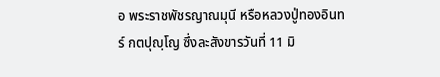อ พระราชพัชรญาณมุนี หรือหลวงปู่ทองอินทร์ กตปุญฺโญ ซึ่งละสังขารวันที่ 11 มิ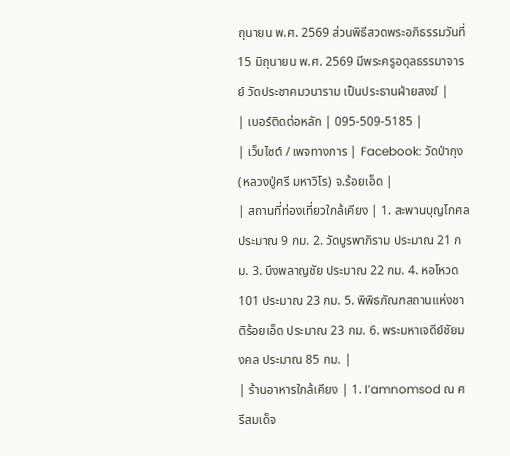ถุนายน พ.ศ. 2569 ส่วนพิธีสวดพระอภิธรรมวันที่ 15 มิถุนายน พ.ศ. 2569 มีพระครูอดุลธรรมาจารย์ วัดประชาคมวนาราม เป็นประธานฝ่ายสงฆ์ |
| เบอร์ติดต่อหลัก | 095-509-5185 |
| เว็บไซต์ / เพจทางการ | Facebook: วัดป่ากุง (หลวงปู่ศรี มหาวิโร) จ.ร้อยเอ็ด |
| สถานที่ท่องเที่ยวใกล้เคียง | 1. สะพานบุญโกศล ประมาณ 9 กม. 2. วัดบูรพาภิราม ประมาณ 21 กม. 3. บึงพลาญชัย ประมาณ 22 กม. 4. หอโหวด 101 ประมาณ 23 กม. 5. พิพิธภัณฑสถานแห่งชาติร้อยเอ็ด ประมาณ 23 กม. 6. พระมหาเจดีย์ชัยมงคล ประมาณ 85 กม. |
| ร้านอาหารใกล้เคียง | 1. I’amnomsod ณ ศรีสมเด็จ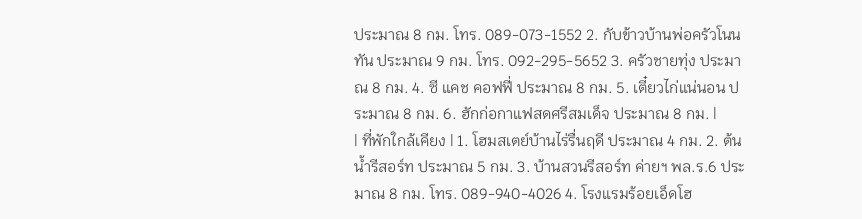ประมาณ 8 กม. โทร. 089-073-1552 2. กับข้าวบ้านพ่อครัวโนนทัน ประมาณ 9 กม. โทร. 092-295-5652 3. ครัวชายทุ่ง ประมาณ 8 กม. 4. ซี แคช คอฟฟี่ ประมาณ 8 กม. 5. เตี๋ยวไก่แน่นอน ประมาณ 8 กม. 6. ฮักก่อกาแฟสดศรีสมเด็จ ประมาณ 8 กม. |
| ที่พักใกล้เคียง | 1. โฮมสเตย์บ้านไร่รื่นฤดี ประมาณ 4 กม. 2. ต้นน้ำรีสอร์ท ประมาณ 5 กม. 3. บ้านสวนรีสอร์ท ค่ายฯ พล.ร.6 ประมาณ 8 กม. โทร. 089-940-4026 4. โรงแรมร้อยเอ็ดโฮ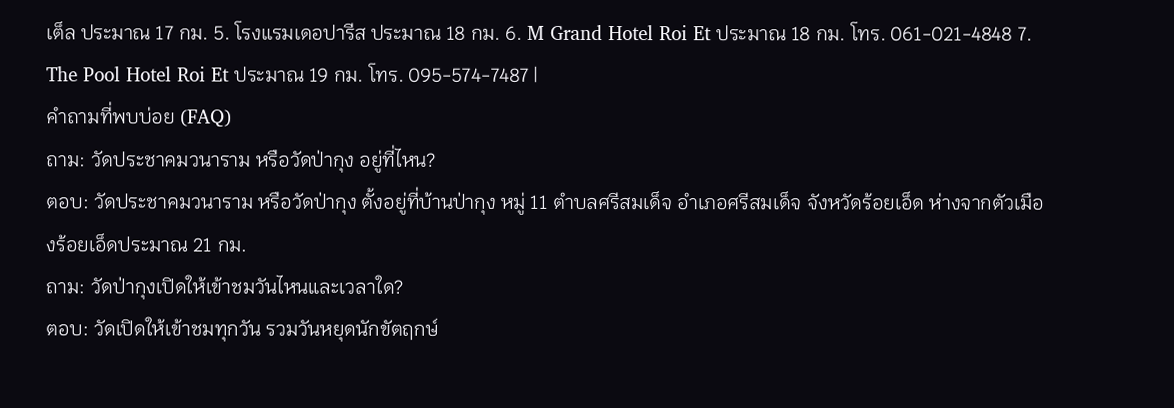เต็ล ประมาณ 17 กม. 5. โรงแรมเดอปารีส ประมาณ 18 กม. 6. M Grand Hotel Roi Et ประมาณ 18 กม. โทร. 061-021-4848 7. The Pool Hotel Roi Et ประมาณ 19 กม. โทร. 095-574-7487 |
คำถามที่พบบ่อย (FAQ)
ถาม: วัดประชาคมวนาราม หรือวัดป่ากุง อยู่ที่ไหน?
ตอบ: วัดประชาคมวนาราม หรือวัดป่ากุง ตั้งอยู่ที่บ้านป่ากุง หมู่ 11 ตำบลศรีสมเด็จ อำเภอศรีสมเด็จ จังหวัดร้อยเอ็ด ห่างจากตัวเมืองร้อยเอ็ดประมาณ 21 กม.
ถาม: วัดป่ากุงเปิดให้เข้าชมวันไหนและเวลาใด?
ตอบ: วัดเปิดให้เข้าชมทุกวัน รวมวันหยุดนักขัตฤกษ์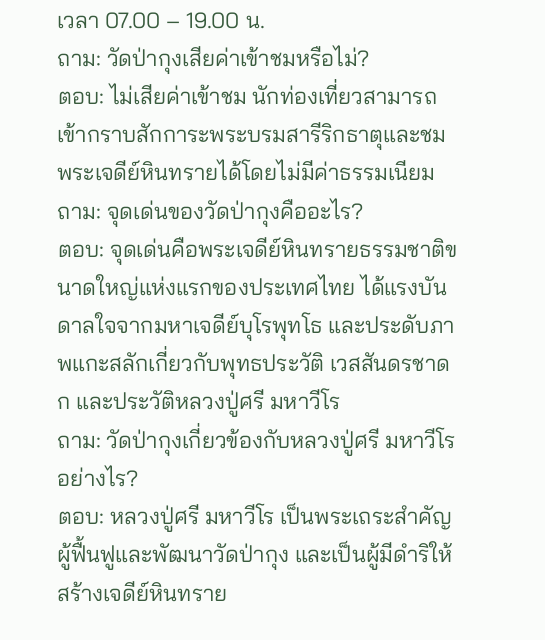เวลา 07.00 – 19.00 น.
ถาม: วัดป่ากุงเสียค่าเข้าชมหรือไม่?
ตอบ: ไม่เสียค่าเข้าชม นักท่องเที่ยวสามารถเข้ากราบสักการะพระบรมสารีริกธาตุและชมพระเจดีย์หินทรายได้โดยไม่มีค่าธรรมเนียม
ถาม: จุดเด่นของวัดป่ากุงคืออะไร?
ตอบ: จุดเด่นคือพระเจดีย์หินทรายธรรมชาติขนาดใหญ่แห่งแรกของประเทศไทย ได้แรงบันดาลใจจากมหาเจดีย์บุโรพุทโธ และประดับภาพแกะสลักเกี่ยวกับพุทธประวัติ เวสสันดรชาดก และประวัติหลวงปู่ศรี มหาวีโร
ถาม: วัดป่ากุงเกี่ยวข้องกับหลวงปู่ศรี มหาวีโร อย่างไร?
ตอบ: หลวงปู่ศรี มหาวีโร เป็นพระเถระสำคัญผู้ฟื้นฟูและพัฒนาวัดป่ากุง และเป็นผู้มีดำริให้สร้างเจดีย์หินทราย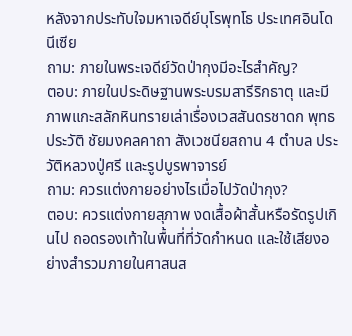หลังจากประทับใจมหาเจดีย์บุโรพุทโธ ประเทศอินโดนีเซีย
ถาม: ภายในพระเจดีย์วัดป่ากุงมีอะไรสำคัญ?
ตอบ: ภายในประดิษฐานพระบรมสารีริกธาตุ และมีภาพแกะสลักหินทรายเล่าเรื่องเวสสันดรชาดก พุทธประวัติ ชัยมงคลคาถา สังเวชนียสถาน 4 ตำบล ประวัติหลวงปู่ศรี และรูปบูรพาจารย์
ถาม: ควรแต่งกายอย่างไรเมื่อไปวัดป่ากุง?
ตอบ: ควรแต่งกายสุภาพ งดเสื้อผ้าสั้นหรือรัดรูปเกินไป ถอดรองเท้าในพื้นที่ที่วัดกำหนด และใช้เสียงอย่างสำรวมภายในศาสนส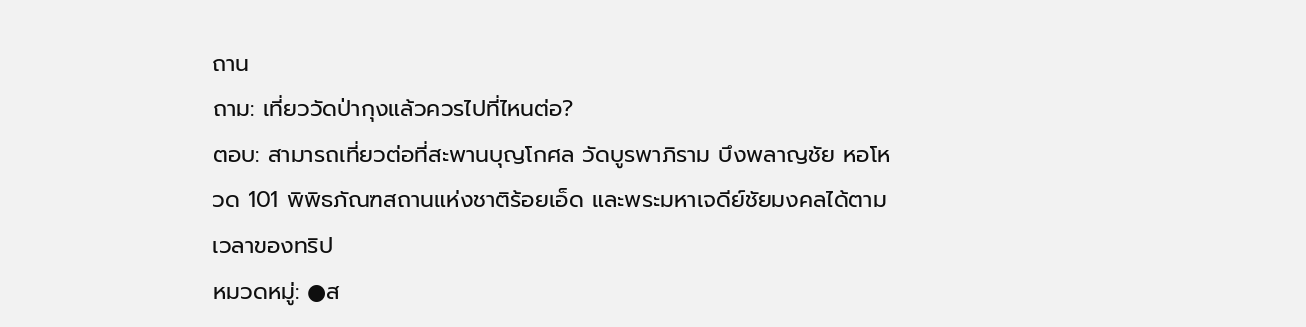ถาน
ถาม: เที่ยววัดป่ากุงแล้วควรไปที่ไหนต่อ?
ตอบ: สามารถเที่ยวต่อที่สะพานบุญโกศล วัดบูรพาภิราม บึงพลาญชัย หอโหวด 101 พิพิธภัณฑสถานแห่งชาติร้อยเอ็ด และพระมหาเจดีย์ชัยมงคลได้ตามเวลาของทริป
หมวดหมู่: ●ส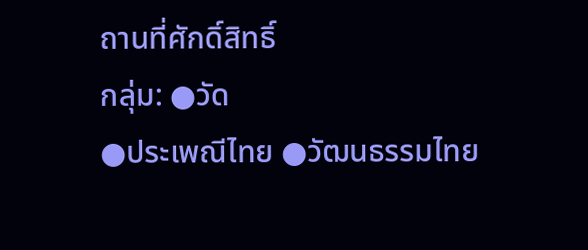ถานที่ศักดิ์สิทธิ์
กลุ่ม: ●วัด
●ประเพณีไทย ●วัฒนธรรมไทย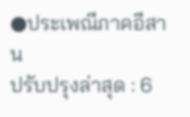●ประเพณีภาคอีสาน
ปรับปรุงล่าสุด : 6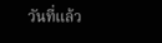วันที่แล้ว